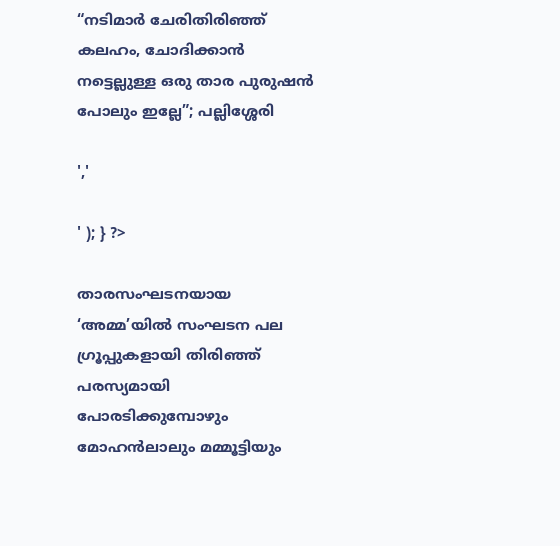“നടിമാർ ചേരിതിരിഞ്ഞ് കലഹം, ചോദിക്കാൻ നട്ടെല്ലുള്ള ഒരു താര പുരുഷൻ പോലും ഇല്ലേ”; പല്ലിശ്ശേരി

','

' ); } ?>

താരസംഘടനയായ ‘അമ്മ’യിൽ സംഘടന പല ഗ്രൂപ്പുകളായി തിരിഞ്ഞ് പരസ്യമായി പോരടിക്കുമ്പോഴും മോഹൻലാലും മമ്മൂട്ടിയും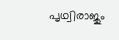പൃഥ്വിരാജും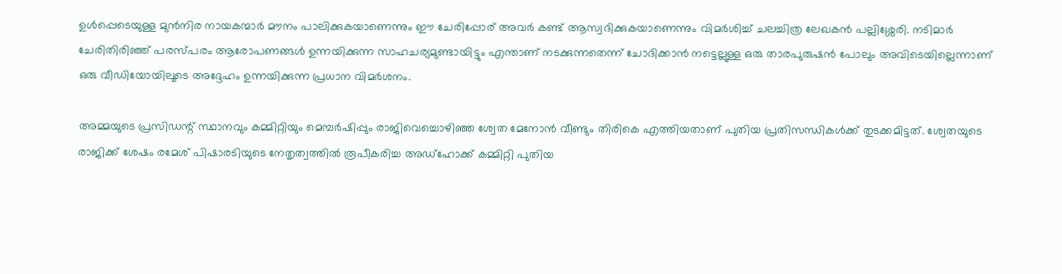ഉൾപ്പെടെയുള്ള മുൻനിര നായകന്മാർ മൗനം പാലിക്കുകയാണെന്നും ഈ ചേരിപ്പോര് അവർ കണ്ട് ആസ്വദിക്കുകയാണെന്നും വിമർശിച്ച് ചലച്ചിത്ര ലേഖകൻ പല്ലിശ്ശേരി. നടിമാർ ചേരിതിരിഞ്ഞ് പരസ്പരം ആരോപണങ്ങൾ ഉന്നയിക്കുന്ന സാഹചര്യമുണ്ടായിട്ടും എന്താണ് നടക്കുന്നതെന്ന് ചോദിക്കാൻ നട്ടെല്ലുള്ള ഒരു താരപുരുഷൻ പോലും അവിടെയില്ലെന്നാണ് ഒരു വീഡിയോയിലൂടെ അദ്ദേഹം ഉന്നയിക്കുന്ന പ്രധാന വിമർശനം.

അമ്മയുടെ പ്രസിഡന്റ് സ്ഥാനവും കമ്മിറ്റിയും മെമ്പർഷിപ്പും രാജിവെച്ചൊഴിഞ്ഞ ശ്വേത മേനോൻ വീണ്ടും തിരികെ എത്തിയതാണ് പുതിയ പ്രതിസന്ധികൾക്ക് തുടക്കമിട്ടത്. ശ്വേതയുടെ രാജിക്ക് ശേഷം രമേശ് പിഷാരടിയുടെ നേതൃത്വത്തിൽ രൂപീകരിച്ച അഡ്‌ഹോക്ക് കമ്മിറ്റി പുതിയ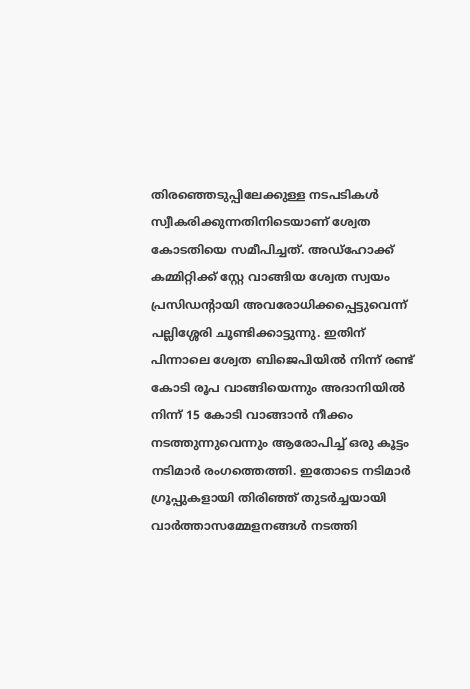തിരഞ്ഞെടുപ്പിലേക്കുള്ള നടപടികൾ സ്വീകരിക്കുന്നതിനിടെയാണ് ശ്വേത കോടതിയെ സമീപിച്ചത്. അഡ്‌ഹോക്ക് കമ്മിറ്റിക്ക് സ്റ്റേ വാങ്ങിയ ശ്വേത സ്വയം പ്രസിഡന്റായി അവരോധിക്കപ്പെട്ടുവെന്ന് പല്ലിശ്ശേരി ചൂണ്ടിക്കാട്ടുന്നു. ഇതിന് പിന്നാലെ ശ്വേത ബിജെപിയിൽ നിന്ന് രണ്ട് കോടി രൂപ വാങ്ങിയെന്നും അദാനിയിൽ നിന്ന് 15 കോടി വാങ്ങാൻ നീക്കം നടത്തുന്നുവെന്നും ആരോപിച്ച് ഒരു കൂട്ടം നടിമാർ രംഗത്തെത്തി. ഇതോടെ നടിമാർ ഗ്രൂപ്പുകളായി തിരിഞ്ഞ് തുടർച്ചയായി വാർത്താസമ്മേളനങ്ങൾ നടത്തി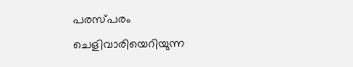പരസ്പരം ചെളിവാരിയെറിയുന്ന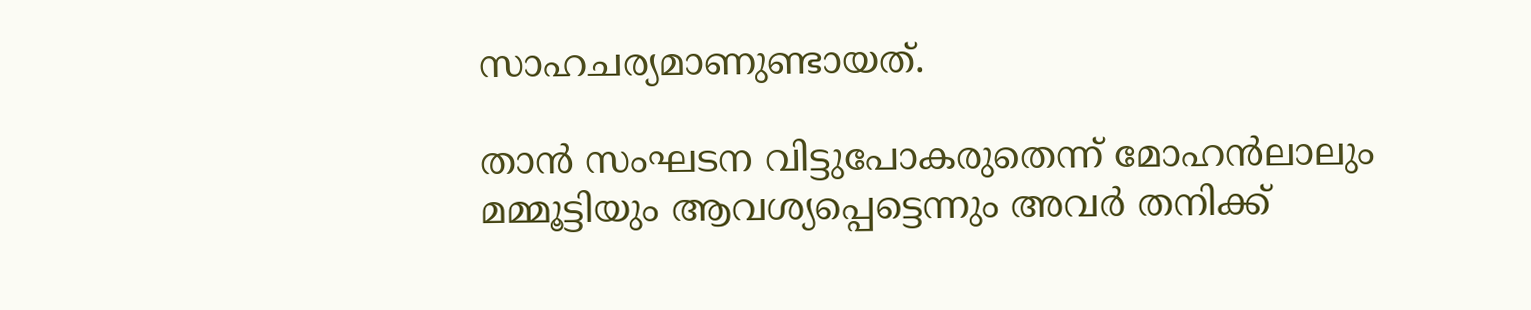സാഹചര്യമാണുണ്ടായത്.

താൻ സംഘടന വിട്ടുപോകരുതെന്ന് മോഹൻലാലും മമ്മൂട്ടിയും ആവശ്യപ്പെട്ടെന്നും അവർ തനിക്ക്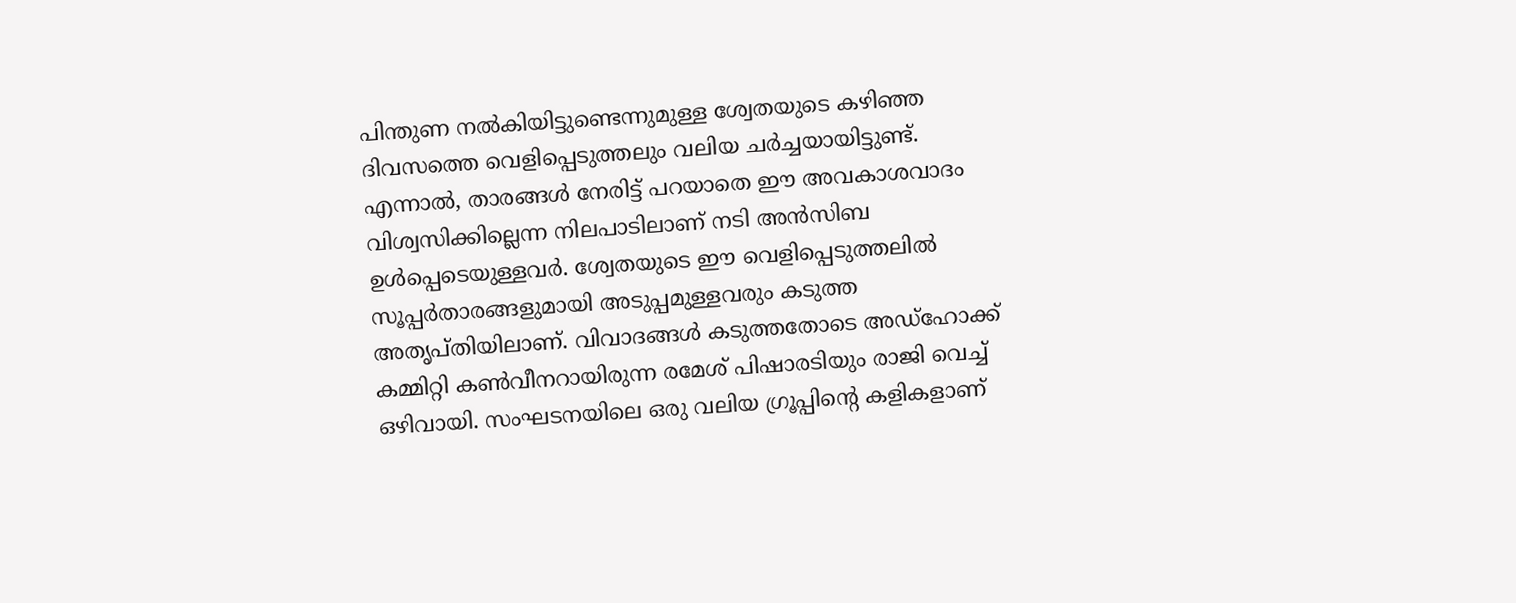പിന്തുണ നൽകിയിട്ടുണ്ടെന്നുമുള്ള ശ്വേതയുടെ കഴിഞ്ഞ ദിവസത്തെ വെളിപ്പെടുത്തലും വലിയ ചർച്ചയായിട്ടുണ്ട്. എന്നാൽ, താരങ്ങൾ നേരിട്ട് പറയാതെ ഈ അവകാശവാദം വിശ്വസിക്കില്ലെന്ന നിലപാടിലാണ് നടി അൻസിബ ഉൾപ്പെടെയുള്ളവർ. ശ്വേതയുടെ ഈ വെളിപ്പെടുത്തലിൽ സൂപ്പർതാരങ്ങളുമായി അടുപ്പമുള്ളവരും കടുത്ത അതൃപ്തിയിലാണ്. വിവാദങ്ങൾ കടുത്തതോടെ അഡ്‌ഹോക്ക് കമ്മിറ്റി കൺവീനറായിരുന്ന രമേശ് പിഷാരടിയും രാജി വെച്ച് ഒഴിവായി. സംഘടനയിലെ ഒരു വലിയ ഗ്രൂപ്പിന്റെ കളികളാണ്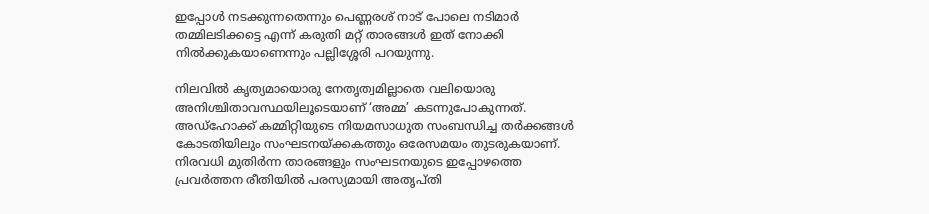ഇപ്പോൾ നടക്കുന്നതെന്നും പെണ്ണരശ് നാട് പോലെ നടിമാർ തമ്മിലടിക്കട്ടെ എന്ന് കരുതി മറ്റ് താരങ്ങൾ ഇത് നോക്കി നിൽക്കുകയാണെന്നും പല്ലിശ്ശേരി പറയുന്നു.

നിലവിൽ കൃത്യമായൊരു നേതൃത്വമില്ലാതെ വലിയൊരു അനിശ്ചിതാവസ്ഥയിലൂടെയാണ് ‘അമ്മ’ കടന്നുപോകുന്നത്. അഡ്ഹോക്ക് കമ്മിറ്റിയുടെ നിയമസാധുത സംബന്ധിച്ച തർക്കങ്ങൾ കോടതിയിലും സംഘടനയ്ക്കകത്തും ഒരേസമയം തുടരുകയാണ്. നിരവധി മുതിർന്ന താരങ്ങളും സംഘടനയുടെ ഇപ്പോഴത്തെ പ്രവർത്തന രീതിയിൽ പരസ്യമായി അതൃപ്തി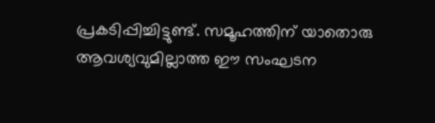പ്രകടിപ്പിച്ചിട്ടുണ്ട്. സമൂഹത്തിന് യാതൊരു ആവശ്യവുമില്ലാത്ത ഈ സംഘടന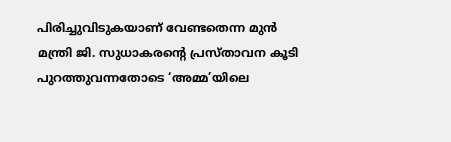പിരിച്ചുവിടുകയാണ് വേണ്ടതെന്ന മുൻ മന്ത്രി ജി. സുധാകരന്റെ പ്രസ്താവന കൂടി പുറത്തുവന്നതോടെ ‘അമ്മ’യിലെ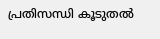പ്രതിസന്ധി കൂടുതൽ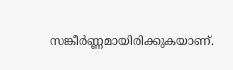സങ്കീർണ്ണമായിരിക്കുകയാണ്.